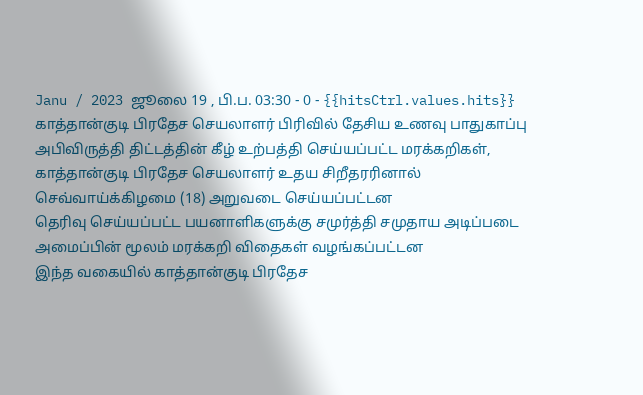Janu / 2023 ஜூலை 19 , பி.ப. 03:30 - 0 - {{hitsCtrl.values.hits}}
காத்தான்குடி பிரதேச செயலாளர் பிரிவில் தேசிய உணவு பாதுகாப்பு அபிவிருத்தி திட்டத்தின் கீழ் உற்பத்தி செய்யப்பட்ட மரக்கறிகள், காத்தான்குடி பிரதேச செயலாளர் உதய சிறீதரரினால் செவ்வாய்க்கிழமை (18) அறுவடை செய்யப்பட்டன
தெரிவு செய்யப்பட்ட பயனாளிகளுக்கு சமுர்த்தி சமுதாய அடிப்படை அமைப்பின் மூலம் மரக்கறி விதைகள் வழங்கப்பட்டன
இந்த வகையில் காத்தான்குடி பிரதேச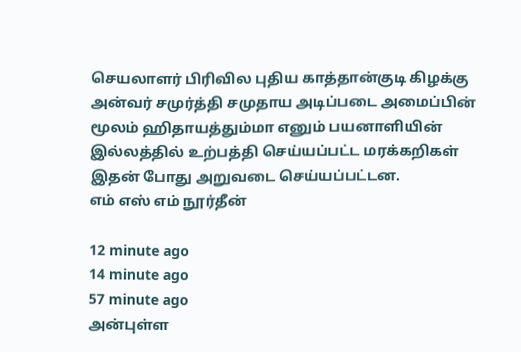செயலாளர் பிரிவில புதிய காத்தான்குடி கிழக்கு அன்வர் சமுர்த்தி சமுதாய அடிப்படை அமைப்பின் மூலம் ஹிதாயத்தும்மா எனும் பயனாளியின் இல்லத்தில் உற்பத்தி செய்யப்பட்ட மரக்கறிகள் இதன் போது அறுவடை செய்யப்பட்டன.
எம் எஸ் எம் நூர்தீன்

12 minute ago
14 minute ago
57 minute ago
அன்புள்ள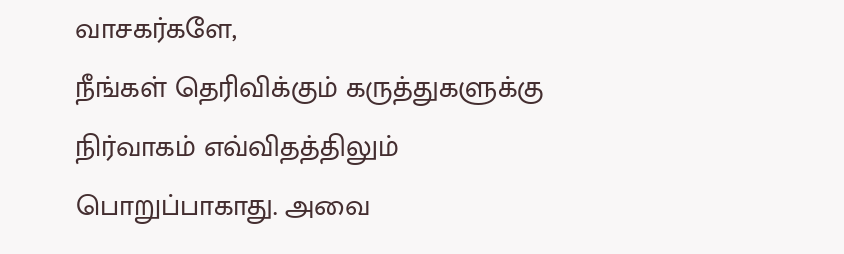வாசகர்களே,
நீங்கள் தெரிவிக்கும் கருத்துகளுக்கு நிர்வாகம் எவ்விதத்திலும் பொறுப்பாகாது. அவை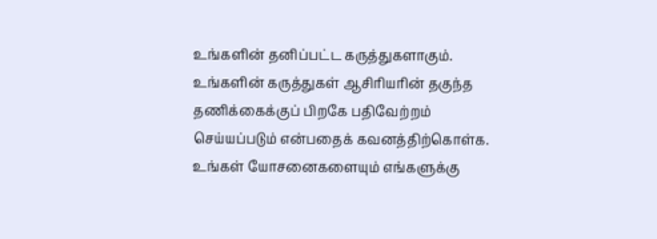உங்களின் தனிப்பட்ட கருத்துகளாகும். உங்களின் கருத்துகள் ஆசிரியரின் தகுந்த தணிக்கைக்குப் பிறகே பதிவேற்றம் செய்யப்படும் என்பதைக் கவனத்திற்கொள்க. உங்கள் யோசனைகளையும் எங்களுக்கு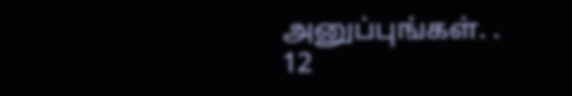அனுப்புங்கள். .
12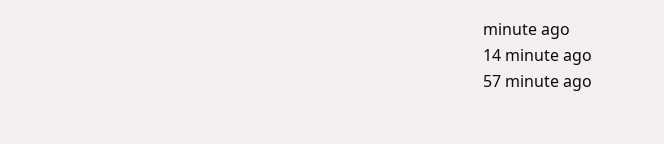minute ago
14 minute ago
57 minute ago